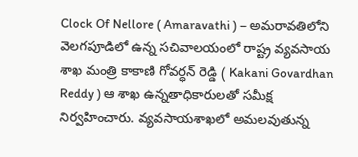Clock Of Nellore ( Amaravathi ) – అమరావతిలోని వెలగపూడిలో ఉన్న సచివాలయంలో రాష్ట్ర వ్యవసాయ శాఖ మంత్రి కాకాణి గోవర్ధన్ రెడ్డి ( Kakani Govardhan Reddy ) ఆ శాఖ ఉన్నతాధికారులతో సమీక్ష నిర్వహించారు. వ్యవసాయశాఖలో అమలవుతున్న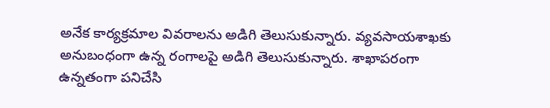అనేక కార్యక్రమాల వివరాలను అడిగి తెలుసుకున్నారు. వ్యవసాయశాఖకు అనుబంధంగా ఉన్న రంగాలపై అడిగి తెలుసుకున్నారు. శాఖాపరంగా ఉన్నతంగా పనిచేసి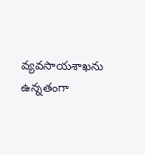వ్యవసాయశాఖను ఉన్నతంగా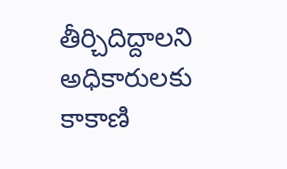తీర్చిదిద్దాలని అధికారులకు కాకాణి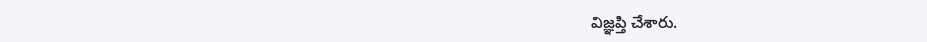విజ్ఞప్తి చేశారు.